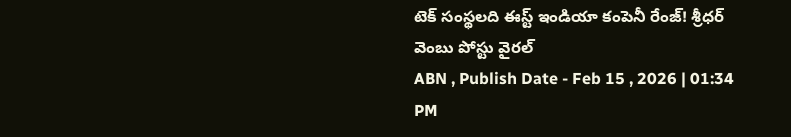టెక్ సంస్థలది ఈస్ట్ ఇండియా కంపెనీ రేంజ్! శ్రీధర్ వెంబు పోస్టు వైరల్
ABN , Publish Date - Feb 15 , 2026 | 01:34 PM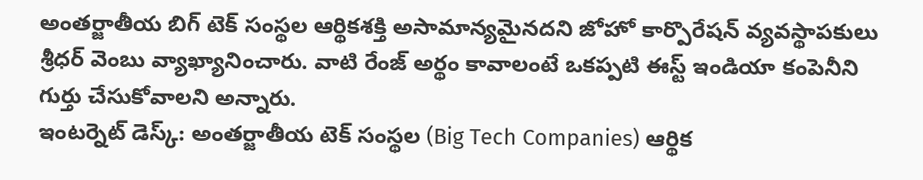అంతర్జాతీయ బిగ్ టెక్ సంస్థల ఆర్థికశక్తి అసామాన్యమైనదని జోహో కార్పొరేషన్ వ్యవస్థాపకులు శ్రీధర్ వెంబు వ్యాఖ్యానించారు. వాటి రేంజ్ అర్థం కావాలంటే ఒకప్పటి ఈస్ట్ ఇండియా కంపెనీని గుర్తు చేసుకోవాలని అన్నారు.
ఇంటర్నెట్ డెస్క్: అంతర్జాతీయ టెక్ సంస్థల (Big Tech Companies) ఆర్థిక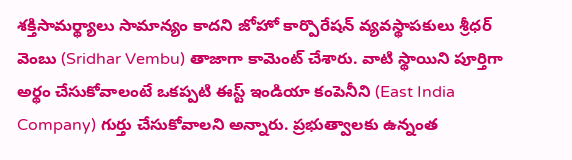శక్తిసామర్థ్యాలు సామాన్యం కాదని జోహో కార్పొరేషన్ వ్యవస్థాపకులు శ్రీధర్ వెంబు (Sridhar Vembu) తాజాగా కామెంట్ చేశారు. వాటి స్థాయిని పూర్తిగా అర్థం చేసుకోవాలంటే ఒకప్పటి ఈస్ట్ ఇండియా కంపెనీని (East India Company) గుర్తు చేసుకోవాలని అన్నారు. ప్రభుత్వాలకు ఉన్నంత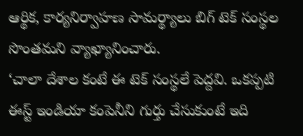ఆర్థిక, కార్యనిర్వాహణ సామర్థ్యాలు బిగ్ టెక్ సంస్థల సొంతమని వ్యాఖ్యానించారు.
‘చాలా దేశాల కంటే ఈ టెక్ సంస్థలే పెద్దవి. ఒకప్పటి ఈస్ట్ ఇండియా కంపెనీని గుర్తు చేసుకుంటే ఇది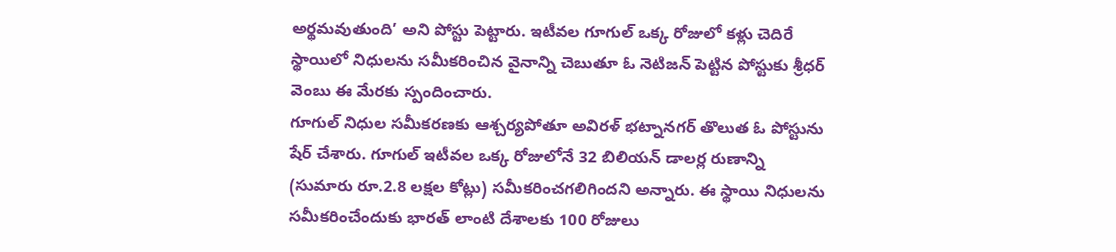అర్థమవుతుంది’ అని పోస్టు పెట్టారు. ఇటీవల గూగుల్ ఒక్క రోజులో కళ్లు చెదిరే స్థాయిలో నిధులను సమీకరించిన వైనాన్ని చెబుతూ ఓ నెటిజన్ పెట్టిన పోస్టుకు శ్రీధర్ వెంబు ఈ మేరకు స్పందించారు.
గూగుల్ నిధుల సమీకరణకు ఆశ్చర్యపోతూ అవిరళ్ భట్నానగర్ తొలుత ఓ పోస్టును షేర్ చేశారు. గూగుల్ ఇటీవల ఒక్క రోజులోనే 32 బిలియన్ డాలర్ల రుణాన్ని (సుమారు రూ.2.8 లక్షల కోట్లు) సమీకరించగలిగిందని అన్నారు. ఈ స్థాయి నిధులను సమీకరించేందుకు భారత్ లాంటి దేశాలకు 100 రోజులు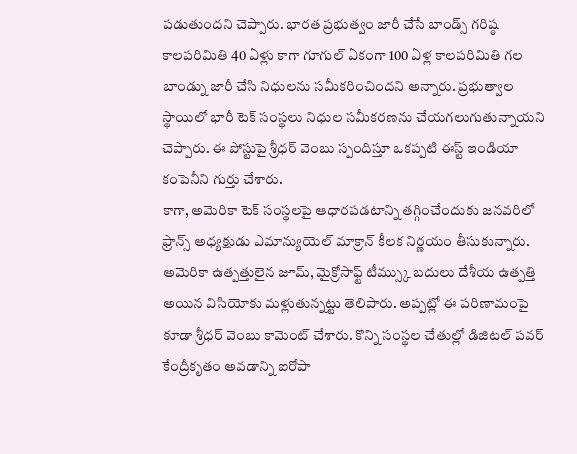పడుతుందని చెప్పారు. భారత ప్రభుత్వం జారీ చేసే బాండ్స్ గరిష్ఠ కాలపరిమితి 40 ఏళ్లు కాగా గూగుల్ ఏకంగా 100 ఏళ్ల కాలపరిమితి గల బాండ్ను జారీ చేసి నిధులను సమీకరించిందని అన్నారు. ప్రభుత్వాల స్థాయిలో భారీ టెక్ సంస్థలు నిధుల సమీకరణను చేయగలుగుతున్నాయని చెప్పారు. ఈ పోస్టుపై శ్రీధర్ వెంబు స్పందిస్తూ ఒకప్పటి ఈస్ట్ ఇండియా కంపెనీని గుర్తు చేశారు.
కాగా, అమెరికా టెక్ సంస్థలపై ఆధారపడటాన్ని తగ్గించేందుకు జనవరిలో ఫ్రాన్స్ అధ్యక్షుడు ఎమాన్యుయెల్ మాక్రాన్ కీలక నిర్ణయం తీసుకున్నారు. అమెరికా ఉత్పత్తులైన జూమ్, మైక్రోసాఫ్ట్ టీమ్స్కు బదులు దేశీయ ఉత్పత్తి అయిన విసియోకు మళ్లుతున్నట్టు తెలిపారు. అప్పట్లో ఈ పరిణామంపై కూడా శ్రీధర్ వెంబు కామెంట్ చేశారు. కొన్ని సంస్థల చేతుల్లో డిజిటల్ పవర్ కేంద్రీకృతం అవడాన్ని ఐరోపా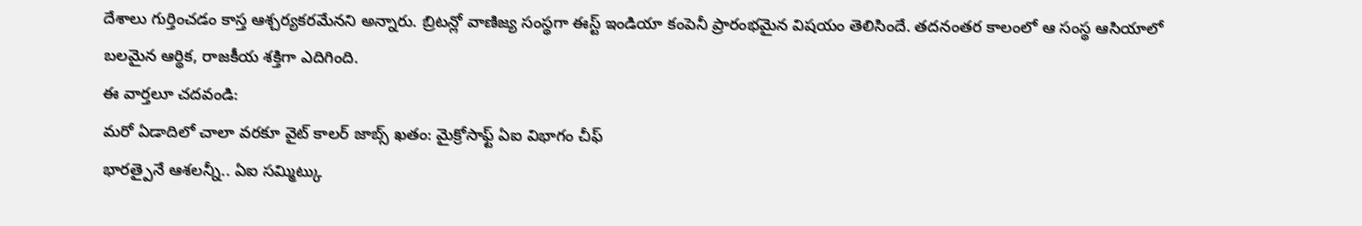దేశాలు గుర్తించడం కాస్త ఆశ్చర్యకరమేనని అన్నారు. బ్రిటన్లో వాణిజ్య సంస్థగా ఈస్ట్ ఇండియా కంపెనీ ప్రారంభమైన విషయం తెలిసిందే. తదనంతర కాలంలో ఆ సంస్థ ఆసియాలో బలమైన ఆర్థిక, రాజకీయ శక్తిగా ఎదిగింది.
ఈ వార్తలూ చదవండి:
మరో ఏడాదిలో చాలా వరకూ వైట్ కాలర్ జాబ్స్ ఖతం: మైక్రోసాఫ్ట్ ఏఐ విభాగం చీఫ్
భారత్పైనే ఆశలన్నీ.. ఏఐ సమ్మిట్కు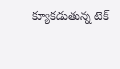క్యూకడుతున్న టెక్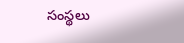సంస్థలు